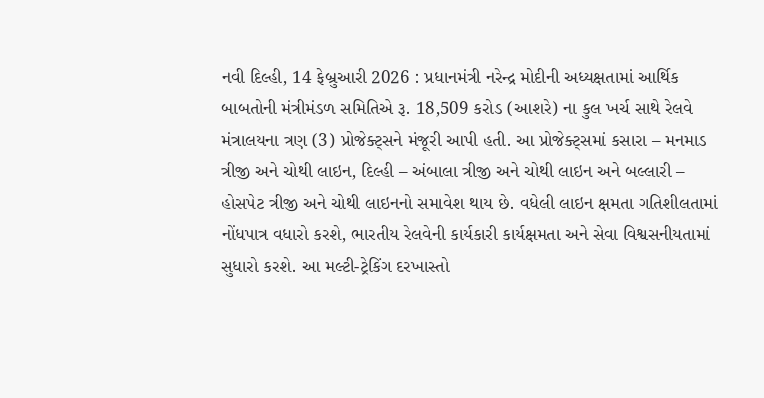નવી દિલ્હી, 14 ફેબ્રુઆરી 2026 : પ્રધાનમંત્રી નરેન્દ્ર મોદીની અધ્યક્ષતામાં આર્થિક બાબતોની મંત્રીમંડળ સમિતિએ રૂ. 18,509 કરોડ (આશરે) ના કુલ ખર્ચ સાથે રેલવે મંત્રાલયના ત્રણ (3) પ્રોજેક્ટ્સને મંજૂરી આપી હતી. આ પ્રોજેક્ટ્સમાં કસારા – મનમાડ ત્રીજી અને ચોથી લાઇન, દિલ્હી – અંબાલા ત્રીજી અને ચોથી લાઇન અને બલ્લારી – હોસપેટ ત્રીજી અને ચોથી લાઇનનો સમાવેશ થાય છે. વધેલી લાઇન ક્ષમતા ગતિશીલતામાં નોંધપાત્ર વધારો કરશે, ભારતીય રેલવેની કાર્યકારી કાર્યક્ષમતા અને સેવા વિશ્વસનીયતામાં સુધારો કરશે. આ મલ્ટી-ટ્રેકિંગ દરખાસ્તો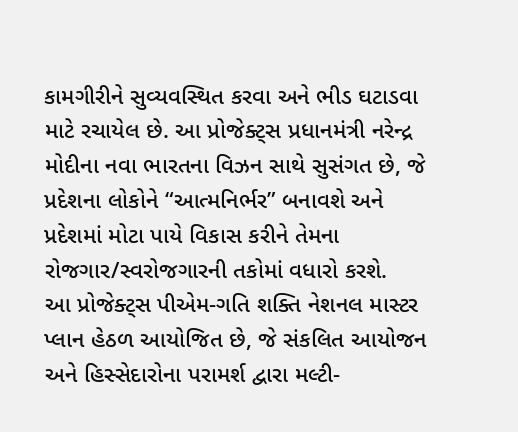કામગીરીને સુવ્યવસ્થિત કરવા અને ભીડ ઘટાડવા માટે રચાયેલ છે. આ પ્રોજેક્ટ્સ પ્રધાનમંત્રી નરેન્દ્ર મોદીના નવા ભારતના વિઝન સાથે સુસંગત છે, જે પ્રદેશના લોકોને “આત્મનિર્ભર” બનાવશે અને પ્રદેશમાં મોટા પાયે વિકાસ કરીને તેમના રોજગાર/સ્વરોજગારની તકોમાં વધારો કરશે.
આ પ્રોજેક્ટ્સ પીએમ-ગતિ શક્તિ નેશનલ માસ્ટર પ્લાન હેઠળ આયોજિત છે, જે સંકલિત આયોજન અને હિસ્સેદારોના પરામર્શ દ્વારા મલ્ટી-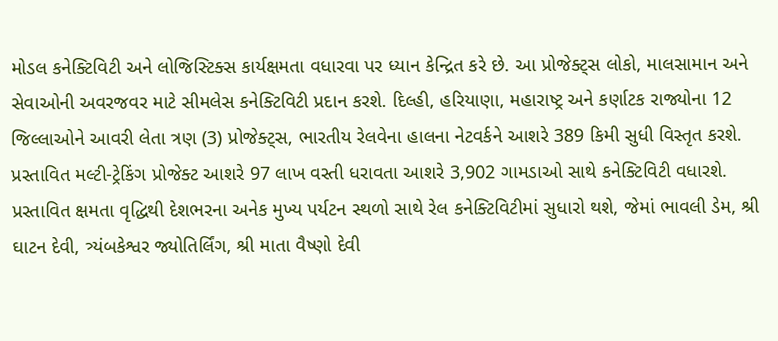મોડલ કનેક્ટિવિટી અને લોજિસ્ટિક્સ કાર્યક્ષમતા વધારવા પર ધ્યાન કેન્દ્રિત કરે છે. આ પ્રોજેક્ટ્સ લોકો, માલસામાન અને સેવાઓની અવરજવર માટે સીમલેસ કનેક્ટિવિટી પ્રદાન કરશે. દિલ્હી, હરિયાણા, મહારાષ્ટ્ર અને કર્ણાટક રાજ્યોના 12 જિલ્લાઓને આવરી લેતા ત્રણ (3) પ્રોજેક્ટ્સ, ભારતીય રેલવેના હાલના નેટવર્કને આશરે 389 કિમી સુધી વિસ્તૃત કરશે. પ્રસ્તાવિત મલ્ટી-ટ્રેકિંગ પ્રોજેક્ટ આશરે 97 લાખ વસ્તી ધરાવતા આશરે 3,902 ગામડાઓ સાથે કનેક્ટિવિટી વધારશે.
પ્રસ્તાવિત ક્ષમતા વૃદ્ધિથી દેશભરના અનેક મુખ્ય પર્યટન સ્થળો સાથે રેલ કનેક્ટિવિટીમાં સુધારો થશે, જેમાં ભાવલી ડેમ, શ્રી ઘાટન દેવી, ત્ર્યંબકેશ્વર જ્યોતિર્લિંગ, શ્રી માતા વૈષ્ણો દેવી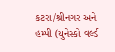કટરા/શ્રીનગર અને હમ્પી (યુનેસ્કો વર્લ્ડ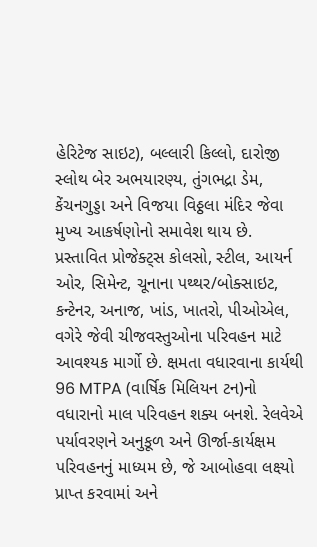હેરિટેજ સાઇટ), બલ્લારી કિલ્લો, દારોજી સ્લોથ બેર અભયારણ્ય, તુંગભદ્રા ડેમ, કેંચનગુડ્ડા અને વિજયા વિઠ્ઠલા મંદિર જેવા મુખ્ય આકર્ષણોનો સમાવેશ થાય છે.
પ્રસ્તાવિત પ્રોજેક્ટ્સ કોલસો, સ્ટીલ, આયર્ન ઓર, સિમેન્ટ, ચૂનાના પથ્થર/બોક્સાઇટ, કન્ટેનર, અનાજ, ખાંડ, ખાતરો, પીઓએલ, વગેરે જેવી ચીજવસ્તુઓના પરિવહન માટે આવશ્યક માર્ગો છે. ક્ષમતા વધારવાના કાર્યથી 96 MTPA (વાર્ષિક મિલિયન ટન)નો વધારાનો માલ પરિવહન શક્ય બનશે. રેલવેએ પર્યાવરણને અનુકૂળ અને ઊર્જા-કાર્યક્ષમ પરિવહનનું માધ્યમ છે, જે આબોહવા લક્ષ્યો પ્રાપ્ત કરવામાં અને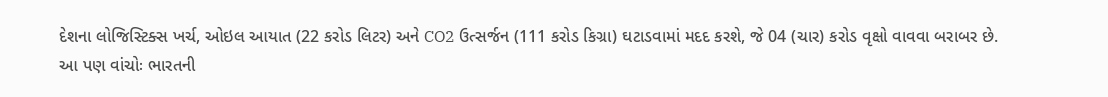દેશના લોજિસ્ટિક્સ ખર્ચ, ઓઇલ આયાત (22 કરોડ લિટર) અને CO2 ઉત્સર્જન (111 કરોડ કિગ્રા) ઘટાડવામાં મદદ કરશે, જે 04 (ચાર) કરોડ વૃક્ષો વાવવા બરાબર છે.
આ પણ વાંચોઃ ભારતની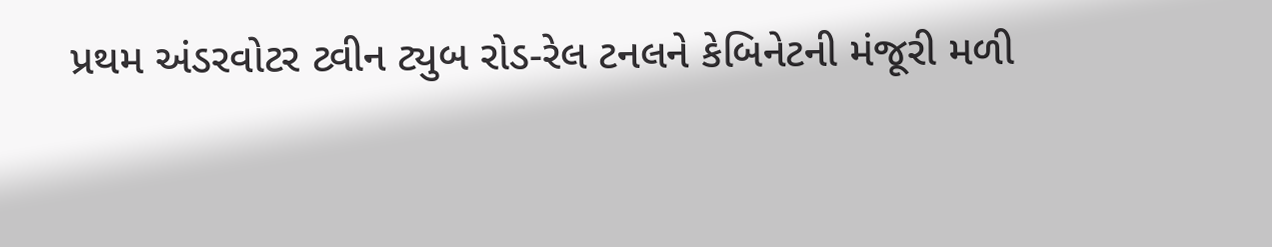પ્રથમ અંડરવોટર ટ્વીન ટ્યુબ રોડ-રેલ ટનલને કેબિનેટની મંજૂરી મળી